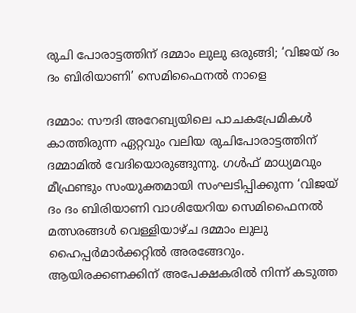രുചി പോരാട്ടത്തിന് ദമ്മാം ലുലു ഒരുങ്ങി; ‘വിജയ് ദം ദം ബിരിയാണി’ സെമിഫൈനൽ നാളെ

ദമ്മാം: സൗദി അറേബ്യയിലെ പാചകപ്രേമികൾ കാത്തിരുന്ന ഏറ്റവും വലിയ രുചിപോരാട്ടത്തിന് ദമ്മാമിൽ വേദിയൊരുങ്ങുന്നു. ഗൾഫ് മാധ്യമവും മീഫ്രണ്ടും സംയുക്തമായി സംഘടിപ്പിക്കുന്ന ‘വിജയ് ദം ദം ബിരിയാണി വാശിയേറിയ സെമിഫൈനൽ മത്സരങ്ങൾ വെള്ളിയാഴ്ച ദമ്മാം ലുലു ഹൈപ്പർമാർക്കറ്റിൽ അരങ്ങേറും. ആയിരക്കണക്കിന് അപേക്ഷകരിൽ നിന്ന് കടുത്ത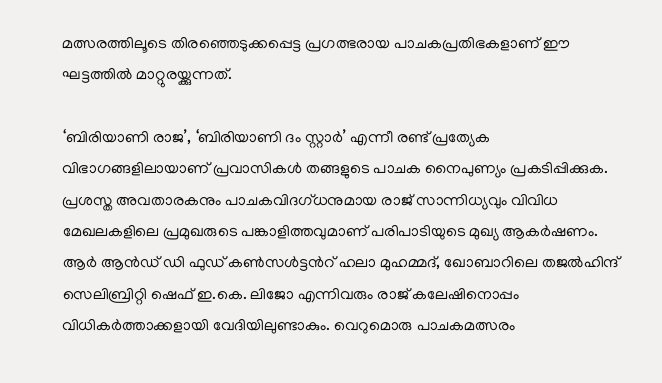മത്സരത്തിലൂടെ തിരഞ്ഞെടുക്കപ്പെട്ട പ്രഗത്ഭരായ പാചകപ്രതിഭകളാണ് ഈ ഘട്ടത്തിൽ മാറ്റുരയ്ക്കുന്നത്.

‘ബിരിയാണി രാജ’, ‘ബിരിയാണി ദം സ്റ്റാർ’ എന്നീ രണ്ട് പ്രത്യേക വിഭാഗങ്ങളിലായാണ് പ്രവാസികൾ തങ്ങളുടെ പാചക നൈപുണ്യം പ്രകടിപ്പിക്കുക. പ്രശസ്ത അവതാരകനും പാചകവിദഗ്ധനുമായ രാജ് സാന്നിധ്യവും വിവിധ മേഖലകളിലെ പ്രമുഖരുടെ പങ്കാളിത്തവുമാണ് പരിപാടിയുടെ മുഖ്യ ആകർഷണം. ആർ ആൻഡ് ഡി ഫുഡ് കൺസൾട്ടൻറ് ഹലാ മുഹമ്മദ്, ഖോബാറിലെ തജൽഹിന്ദ് സെലിബ്രിറ്റി ഷെഫ് ഇ.കെ. ലിജോ എന്നിവരും രാജ് കലേഷിനൊപ്പം വിധികർത്താക്കളായി വേദിയിലുണ്ടാകും. വെറുമൊരു പാചകമത്സരം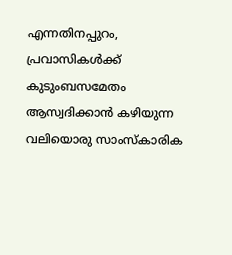എന്നതിനപ്പുറം, പ്രവാസികൾക്ക് കുടുംബസമേതം ആസ്വദിക്കാൻ കഴിയുന്ന വലിയൊരു സാംസ്കാരിക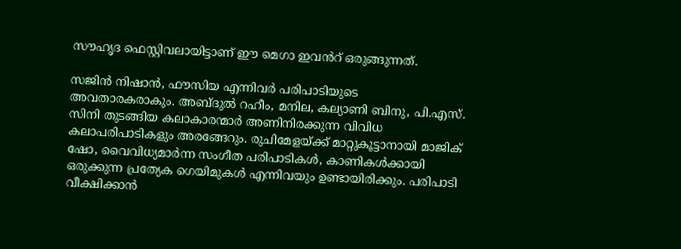സൗഹൃദ ഫെസ്റ്റിവലായിട്ടാണ് ഈ മെഗാ ഇവൻറ് ഒരുങ്ങുന്നത്.

സജിൻ നിഷാൻ, ഫൗസിയ എന്നിവർ പരിപാടിയുടെ അവതാരകരാകും. അബ്ദുൽ റഹീം, മനില, കല്യാണി ബിനു, പി.എസ്. സിനി തുടങ്ങിയ കലാകാരന്മാർ അണിനിരക്കുന്ന വിവിധ കലാപരിപാടികളും അരങ്ങേറും. രുചിമേളയ്ക്ക് മാറ്റുകൂട്ടാനായി മാജിക് ഷോ, വൈവിധ്യമാർന്ന സംഗീത പരിപാടികൾ, കാണികൾക്കായി ഒരുക്കുന്ന പ്രത്യേക ഗെയിമുകൾ എന്നിവയും ഉണ്ടായിരിക്കും. പരിപാടി വീക്ഷിക്കാൻ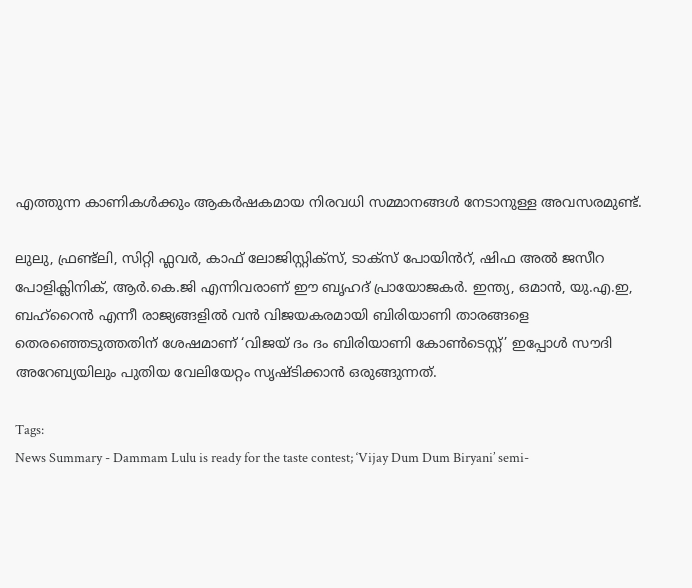എത്തുന്ന കാണികൾക്കും ആകർഷകമായ നിരവധി സമ്മാനങ്ങൾ നേടാനുള്ള അവസരമുണ്ട്.

ലുലു, ഫ്രണ്ട്‌ലി, സിറ്റി ഫ്ലവർ, കാഫ് ലോജിസ്റ്റിക്സ്, ടാക്സ് പോയിൻറ്, ഷിഫ അൽ ജസീറ പോളിക്ലിനിക്, ആർ.കെ.ജി എന്നിവരാണ് ഈ ബൃഹദ് പ്രായോജകർ. ഇന്ത്യ, ഒമാൻ, യു.എ.ഇ, ബഹ്റൈൻ എന്നീ രാജ്യങ്ങളിൽ വൻ വിജയകരമായി ബിരിയാണി താരങ്ങളെ തെരഞ്ഞെടുത്തതിന് ശേഷമാണ് ‘വിജയ് ദം ദം ബിരിയാണി കോൺടെസ്റ്റ്’ ഇപ്പോൾ സൗദി അറേബ്യയിലും പുതിയ വേലിയേറ്റം സൃഷ്ടിക്കാൻ ഒരുങ്ങുന്നത്.

Tags:
News Summary - Dammam Lulu is ready for the taste contest; ‘Vijay Dum Dum Biryani’ semi-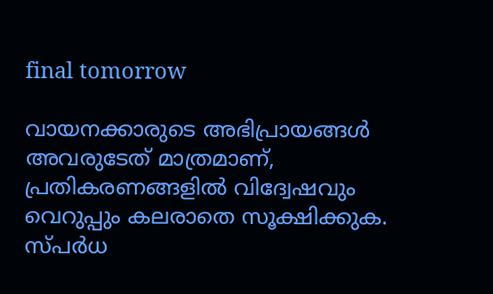final tomorrow

വായനക്കാരുടെ അഭിപ്രായങ്ങള്‍ അവരുടേത് മാത്രമാണ്, പ്രതികരണങ്ങളിൽ വിദ്വേഷവും വെറുപ്പും കലരാതെ സൂക്ഷിക്കുക. സ്പർധ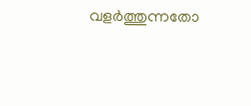വളർത്തുന്നതോ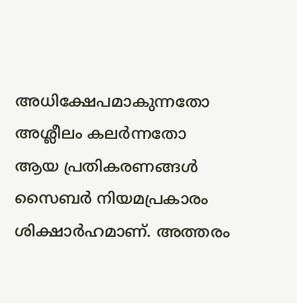അധിക്ഷേപമാകുന്നതോ അശ്ലീലം കലർന്നതോ ആയ പ്രതികരണങ്ങൾ സൈബർ നിയമപ്രകാരം ശിക്ഷാർഹമാണ്. അത്തരം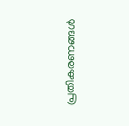പ്രതികരണങ്ങൾ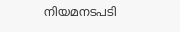നിയമനടപടി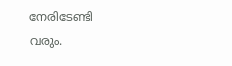നേരിടേണ്ടി വരും.